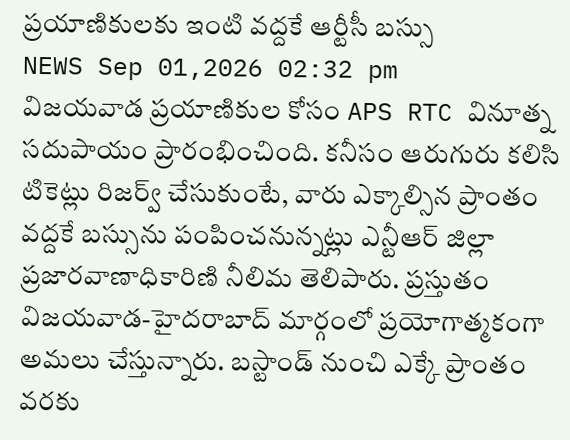ప్రయాణికులకు ఇంటి వద్దకే ఆర్టీసీ బస్సు
NEWS Sep 01,2026 02:32 pm
విజయవాడ ప్రయాణికుల కోసం APS RTC వినూత్న సదుపాయం ప్రారంభించింది. కనీసం ఆరుగురు కలిసి టికెట్లు రిజర్వ్ చేసుకుంటే, వారు ఎక్కాల్సిన ప్రాంతం వద్దకే బస్సును పంపించనున్నట్లు ఎన్టీఆర్ జిల్లా ప్రజారవాణాధికారిణి నీలిమ తెలిపారు. ప్రస్తుతం విజయవాడ-హైదరాబాద్ మార్గంలో ప్రయోగాత్మకంగా అమలు చేస్తున్నారు. బస్టాండ్ నుంచి ఎక్కే ప్రాంతం వరకు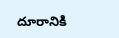దూరానికి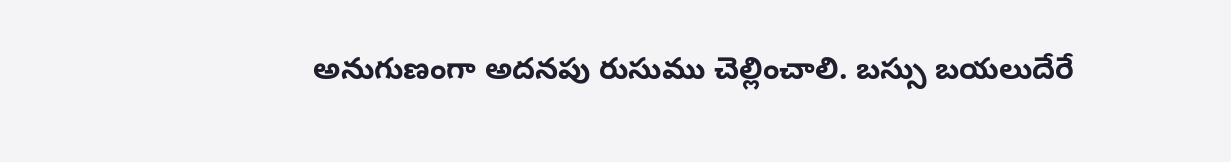అనుగుణంగా అదనపు రుసుము చెల్లించాలి. బస్సు బయలుదేరే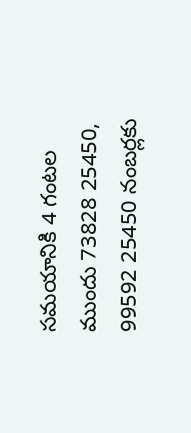సమయానికి 4 గంటల ముందు 73828 25450, 99592 25450 నంబర్లకు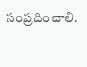సంప్రదించాలి.